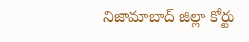నిజామాబాద్ జిల్లా కోర్టు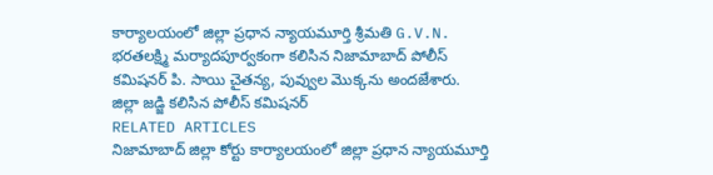కార్యాలయంలో జిల్లా ప్రధాన న్యాయమూర్తి శ్రీమతి G.V.N. భరతలక్ష్మి మర్యాదపూర్వకంగా కలిసిన నిజామాబాద్ పోలీస్ కమిషనర్ పి. సాయి చైతన్య, పువ్వుల మొక్కను అందజేశారు.
జిల్లా జడ్జి కలిసిన పోలీస్ కమిషనర్
RELATED ARTICLES
నిజామాబాద్ జిల్లా కోర్టు కార్యాలయంలో జిల్లా ప్రధాన న్యాయమూర్తి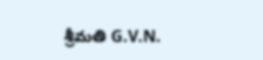శ్రీమతి G.V.N.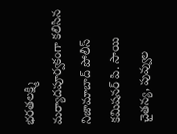భరతలక్ష్మి మర్యాదపూర్వకంగా కలిసిన నిజామాబాద్ పోలీస్ కమిషనర్ పి. సాయి చైతన్య, పువ్వుల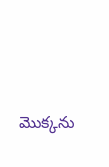మొక్కను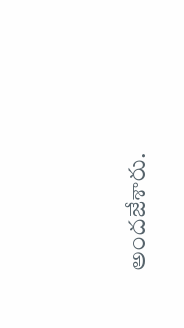అందజేశారు.